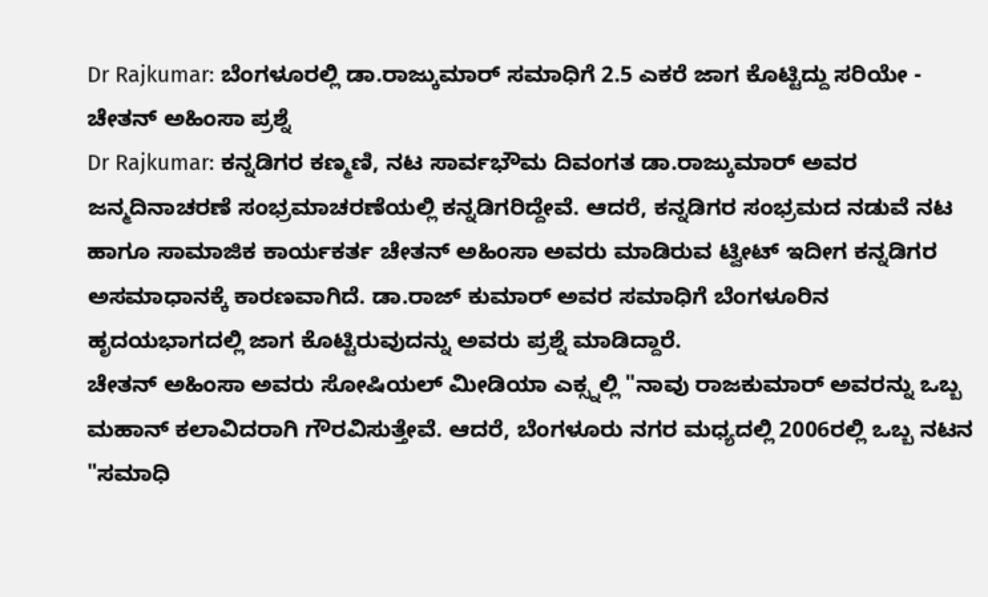Dr Rajkumar: ಬೆಂಗಳೂರಲ್ಲಿ ಡಾ.ರಾಜ್ಕುಮಾರ್ ಸಮಾಧಿಗೆ 2.5 ಎಕರೆ ಜಾಗ ಕೊಟ್ಟಿದ್ದು ಸರಿಯೇ - ಚೇತನ್ ಅಹಿಂಸಾ ಪ್ರಶ್ನೆ
Dr Rajkumar: ಕನ್ನಡಿಗರ ಕಣ್ಮಣಿ, ನಟ ಸಾರ್ವಭೌಮ ದಿವಂಗತ ಡಾ.ರಾಜ್ಕುಮಾರ್ ಅವರ ಜನ್ಮದಿನಾಚರಣೆ ಸಂಭ್ರಮಾಚರಣೆಯಲ್ಲಿ ಕನ್ನಡಿಗರಿದ್ದೇವೆ. ಆದರೆ, ಕನ್ನಡಿಗರ ಸಂಭ್ರಮದ ನಡುವೆ ನಟ ಹಾಗೂ ಸಾಮಾಜಿಕ ಕಾರ್ಯಕರ್ತ ಚೇತನ್ ಅಹಿಂಸಾ ಅವರು ಮಾಡಿರುವ ಟ್ವೀಟ್ ಇದೀಗ ಕನ್ನಡಿಗರ ಅಸಮಾಧಾನಕ್ಕೆ ಕಾರಣವಾಗಿದೆ. ಡಾ.ರಾಜ್ ಕುಮಾರ್ ಅವರ ಸಮಾಧಿಗೆ ಬೆಂಗಳೂರಿನ ಹೃದಯಭಾಗದಲ್ಲಿ ಜಾಗ ಕೊಟ್ಟಿರುವುದನ್ನು ಅವರು ಪ್ರಶ್ನೆ ಮಾಡಿದ್ದಾರೆ.
ಚೇತನ್ ಅಹಿಂಸಾ ಅವರು ಸೋಷಿಯಲ್ ಮೀಡಿಯಾ ಎಕ್ಸ್ನಲ್ಲಿ "ನಾವು ರಾಜಕುಮಾರ್ ಅವರನ್ನು ಒಬ್ಬ ಮಹಾನ್ ಕಲಾವಿದರಾಗಿ ಗೌರವಿಸುತ್ತೇವೆ. ಆದರೆ, ಬೆಂಗಳೂರು ನಗರ ಮಧ್ಯದಲ್ಲಿ 2006ರಲ್ಲಿ ಒಬ್ಬ ನಟನ "ಸಮಾಧಿ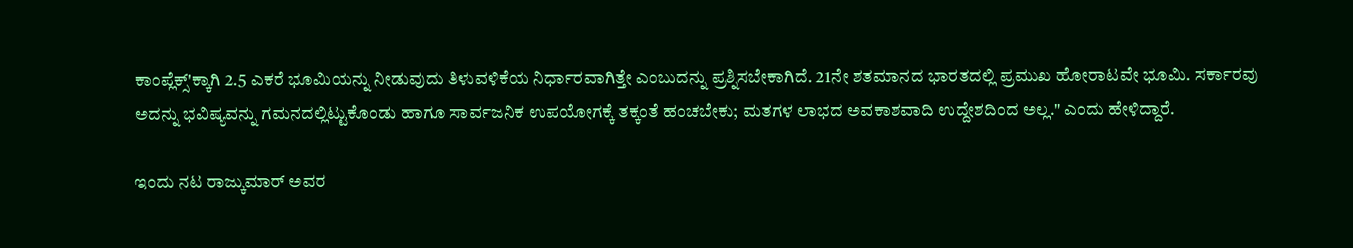ಕಾಂಪ್ಲೆಕ್ಸ್'ಕ್ಕಾಗಿ 2.5 ಎಕರೆ ಭೂಮಿಯನ್ನು ನೀಡುವುದು ತಿಳುವಳಿಕೆಯ ನಿರ್ಧಾರವಾಗಿತ್ತೇ ಎಂಬುದನ್ನು ಪ್ರಶ್ನಿಸಬೇಕಾಗಿದೆ. 21ನೇ ಶತಮಾನದ ಭಾರತದಲ್ಲಿ ಪ್ರಮುಖ ಹೋರಾಟವೇ ಭೂಮಿ. ಸರ್ಕಾರವು ಅದನ್ನು ಭವಿಷ್ಯವನ್ನು ಗಮನದಲ್ಲಿಟ್ಟುಕೊಂಡು ಹಾಗೂ ಸಾರ್ವಜನಿಕ ಉಪಯೋಗಕ್ಕೆ ತಕ್ಕಂತೆ ಹಂಚಬೇಕು; ಮತಗಳ ಲಾಭದ ಅವಕಾಶವಾದಿ ಉದ್ದೇಶದಿಂದ ಅಲ್ಲ." ಎಂದು ಹೇಳಿದ್ದಾರೆ.

ಇಂದು ನಟ ರಾಜ್ಕುಮಾರ್ ಅವರ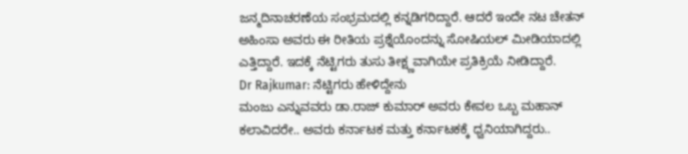ಜನ್ಮದಿನಾಚರಣೆಯ ಸಂಭ್ರಮದಲ್ಲಿ ಕನ್ನಡಿಗರಿದ್ದಾರೆ. ಆದರೆ ಇಂದೇ ನಟ ಚೇತನ್ ಅಹಿಂಸಾ ಅವರು ಈ ರೀತಿಯ ಪ್ರಶ್ನೆಯೊಂದನ್ನು ಸೋಷಿಯಲ್ ಮೀಡಿಯಾದಲ್ಲಿ ಎತ್ತಿದ್ದಾರೆ. ಇದಕ್ಕೆ ನೆಟ್ಟಿಗರು ತುಸು ತೀಕ್ಷ್ಣವಾಗಿಯೇ ಪ್ರತಿಕ್ರಿಯೆ ನೀಡಿದ್ದಾರೆ.
Dr Rajkumar: ನೆಟ್ಟಿಗರು ಹೇಳಿದ್ದೇನು
ಮಂಜು ಎನ್ನುವವರು ಡಾ.ರಾಜ್ ಕುಮಾರ್ ಅವರು ಕೇವಲ ಒಬ್ಬ ಮಹಾನ್ ಕಲಾವಿದರೇ.. ಅವರು ಕರ್ನಾಟಕ ಮತ್ತು ಕರ್ನಾಟಕಕ್ಕೆ ಧ್ವನಿಯಾಗಿದ್ದರು..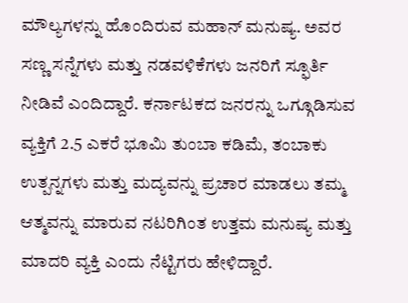ಮೌಲ್ಯಗಳನ್ನು ಹೊಂದಿರುವ ಮಹಾನ್ ಮನುಷ್ಯ. ಅವರ ಸಣ್ಣ ಸನ್ನೆಗಳು ಮತ್ತು ನಡವಳಿಕೆಗಳು ಜನರಿಗೆ ಸ್ಫೂರ್ತಿ ನೀಡಿವೆ ಎಂದಿದ್ದಾರೆ. ಕರ್ನಾಟಕದ ಜನರನ್ನು ಒಗ್ಗೂಡಿಸುವ ವ್ಯಕ್ತಿಗೆ 2.5 ಎಕರೆ ಭೂಮಿ ತುಂಬಾ ಕಡಿಮೆ, ತಂಬಾಕು ಉತ್ಪನ್ನಗಳು ಮತ್ತು ಮದ್ಯವನ್ನು ಪ್ರಚಾರ ಮಾಡಲು ತಮ್ಮ ಆತ್ಮವನ್ನು ಮಾರುವ ನಟರಿಗಿಂತ ಉತ್ತಮ ಮನುಷ್ಯ ಮತ್ತು ಮಾದರಿ ವ್ಯಕ್ತಿ ಎಂದು ನೆಟ್ಟಿಗರು ಹೇಳಿದ್ದಾರೆ.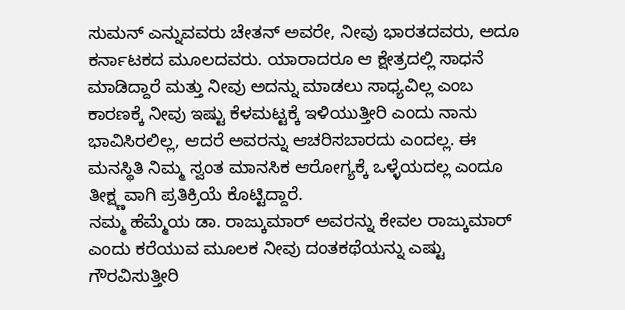ಸುಮನ್ ಎನ್ನುವವರು ಚೇತನ್ ಅವರೇ, ನೀವು ಭಾರತದವರು, ಅದೂ ಕರ್ನಾಟಕದ ಮೂಲದವರು. ಯಾರಾದರೂ ಆ ಕ್ಷೇತ್ರದಲ್ಲಿ ಸಾಧನೆ ಮಾಡಿದ್ದಾರೆ ಮತ್ತು ನೀವು ಅದನ್ನು ಮಾಡಲು ಸಾಧ್ಯವಿಲ್ಲ ಎಂಬ ಕಾರಣಕ್ಕೆ ನೀವು ಇಷ್ಟು ಕೆಳಮಟ್ಟಕ್ಕೆ ಇಳಿಯುತ್ತೀರಿ ಎಂದು ನಾನು ಭಾವಿಸಿರಲಿಲ್ಲ, ಆದರೆ ಅವರನ್ನು ಆಚರಿಸಬಾರದು ಎಂದಲ್ಲ. ಈ ಮನಸ್ಥಿತಿ ನಿಮ್ಮ ಸ್ವಂತ ಮಾನಸಿಕ ಆರೋಗ್ಯಕ್ಕೆ ಒಳ್ಳೆಯದಲ್ಲ ಎಂದೂ ತೀಕ್ಷ್ಣವಾಗಿ ಪ್ರತಿಕ್ರಿಯೆ ಕೊಟ್ಟಿದ್ದಾರೆ.
ನಮ್ಮ ಹೆಮ್ಮೆಯ ಡಾ. ರಾಜ್ಕುಮಾರ್ ಅವರನ್ನು ಕೇವಲ ರಾಜ್ಕುಮಾರ್ ಎಂದು ಕರೆಯುವ ಮೂಲಕ ನೀವು ದಂತಕಥೆಯನ್ನು ಎಷ್ಟು ಗೌರವಿಸುತ್ತೀರಿ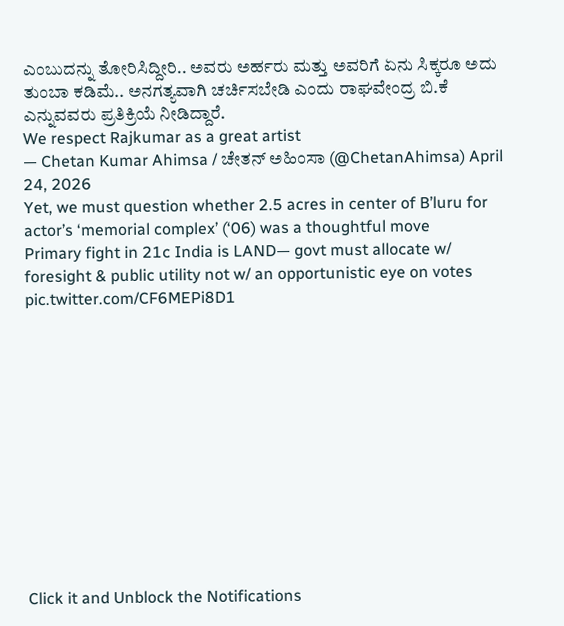ಎಂಬುದನ್ನು ತೋರಿಸಿದ್ದೀರಿ.. ಅವರು ಅರ್ಹರು ಮತ್ತು ಅವರಿಗೆ ಏನು ಸಿಕ್ಕರೂ ಅದು ತುಂಬಾ ಕಡಿಮೆ.. ಅನಗತ್ಯವಾಗಿ ಚರ್ಚಿಸಬೇಡಿ ಎಂದು ರಾಘವೇಂದ್ರ ಬಿ.ಕೆ ಎನ್ನುವವರು ಪ್ರತಿಕ್ರಿಯೆ ನೀಡಿದ್ದಾರೆ.
We respect Rajkumar as a great artist
— Chetan Kumar Ahimsa / ಚೇತನ್ ಅಹಿಂಸಾ (@ChetanAhimsa) April 24, 2026
Yet, we must question whether 2.5 acres in center of B’luru for actor’s ‘memorial complex’ (‘06) was a thoughtful move
Primary fight in 21c India is LAND— govt must allocate w/ foresight & public utility not w/ an opportunistic eye on votes pic.twitter.com/CF6MEPi8D1












Click it and Unblock the Notifications